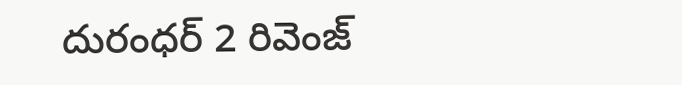దురంధర్ 2 రివెంజ్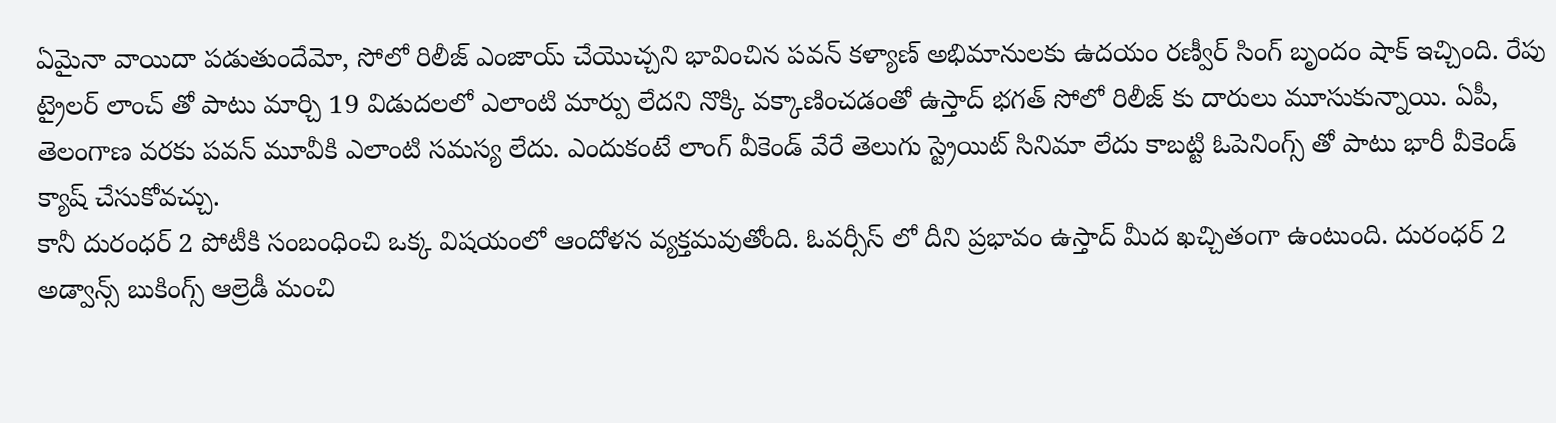ఏమైనా వాయిదా పడుతుందేమో, సోలో రిలీజ్ ఎంజాయ్ చేయొచ్చని భావించిన పవన్ కళ్యాణ్ అభిమానులకు ఉదయం రణ్వీర్ సింగ్ బృందం షాక్ ఇచ్చింది. రేపు ట్రైలర్ లాంచ్ తో పాటు మార్చి 19 విడుదలలో ఎలాంటి మార్పు లేదని నొక్కి వక్కాణించడంతో ఉస్తాద్ భగత్ సోలో రిలీజ్ కు దారులు మూసుకున్నాయి. ఏపీ, తెలంగాణ వరకు పవన్ మూవీకి ఎలాంటి సమస్య లేదు. ఎందుకంటే లాంగ్ వీకెండ్ వేరే తెలుగు స్ట్రెయిట్ సినిమా లేదు కాబట్టి ఓపెనింగ్స్ తో పాటు భారీ వీకెండ్ క్యాష్ చేసుకోవచ్చు.
కానీ దురంధర్ 2 పోటీకి సంబంధించి ఒక్క విషయంలో ఆందోళన వ్యక్తమవుతోంది. ఓవర్సీస్ లో దీని ప్రభావం ఉస్తాద్ మీద ఖచ్చితంగా ఉంటుంది. దురంధర్ 2 అడ్వాన్స్ బుకింగ్స్ ఆల్రెడీ మంచి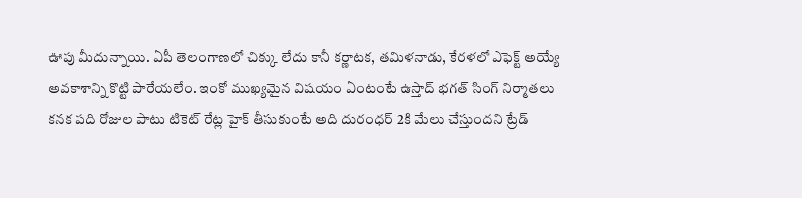ఊపు మీదున్నాయి. ఏపీ తెలంగాణలో చిక్కు లేదు కానీ కర్ణాటక, తమిళనాడు, కేరళలో ఎఫెక్ట్ అయ్యే అవకాశాన్ని కొట్టి పారేయలేం. ఇంకో ముఖ్యమైన విషయం ఏంటంటే ఉస్తాద్ భగత్ సింగ్ నిర్మాతలు కనక పది రోజుల పాటు టికెట్ రేట్ల హైక్ తీసుకుంటే అది దురంధర్ 2కి మేలు చేస్తుందని ట్రేడ్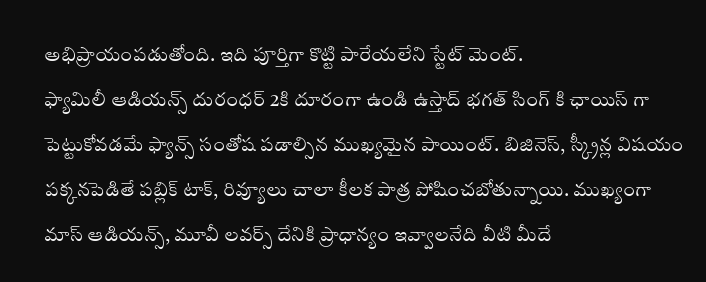అభిప్రాయంపడుతోంది. ఇది పూర్తిగా కొట్టి పారేయలేని స్టేట్ మెంట్.
ఫ్యామిలీ ఆడియన్స్ దురంధర్ 2కి దూరంగా ఉండి ఉస్తాద్ భగత్ సింగ్ కి ఛాయిస్ గా పెట్టుకోవడమే ఫ్యాన్స్ సంతోష పడాల్సిన ముఖ్యమైన పాయింట్. బిజినెస్, స్క్రీన్ల విషయం పక్కనపెడితే పబ్లిక్ టాక్, రివ్యూలు చాలా కీలక పాత్ర పోషించబోతున్నాయి. ముఖ్యంగా మాస్ ఆడియన్స్, మూవీ లవర్స్ దేనికి ప్రాధాన్యం ఇవ్వాలనేది వీటి మీదే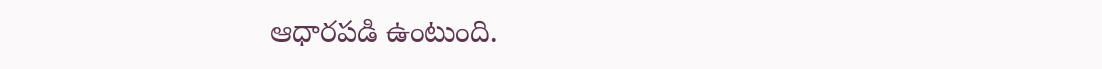ఆధారపడి ఉంటుంది.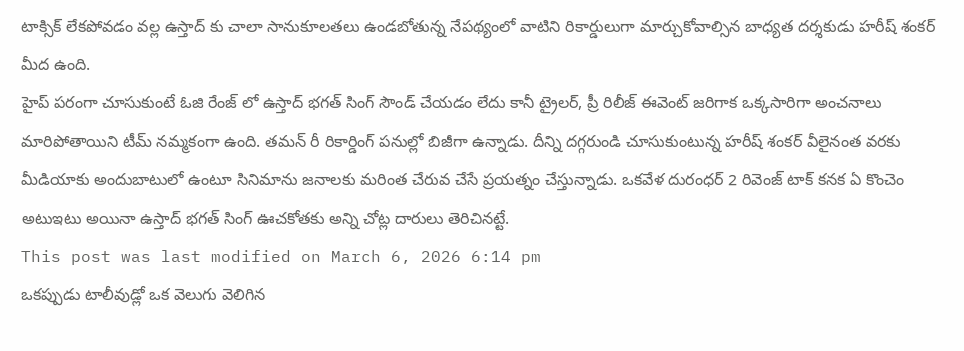టాక్సిక్ లేకపోవడం వల్ల ఉస్తాద్ కు చాలా సానుకూలతలు ఉండబోతున్న నేపథ్యంలో వాటిని రికార్డులుగా మార్చుకోవాల్సిన బాధ్యత దర్శకుడు హరీష్ శంకర్ మీద ఉంది.
హైప్ పరంగా చూసుకుంటే ఓజి రేంజ్ లో ఉస్తాద్ భగత్ సింగ్ సౌండ్ చేయడం లేదు కానీ ట్రైలర్, ప్రీ రిలీజ్ ఈవెంట్ జరిగాక ఒక్కసారిగా అంచనాలు మారిపోతాయిని టీమ్ నమ్మకంగా ఉంది. తమన్ రీ రికార్డింగ్ పనుల్లో బిజీగా ఉన్నాడు. దీన్ని దగ్గరుండి చూసుకుంటున్న హరీష్ శంకర్ వీలైనంత వరకు మీడియాకు అందుబాటులో ఉంటూ సినిమాను జనాలకు మరింత చేరువ చేసే ప్రయత్నం చేస్తున్నాడు. ఒకవేళ దురంధర్ 2 రివెంజ్ టాక్ కనక ఏ కొంచెం అటుఇటు అయినా ఉస్తాద్ భగత్ సింగ్ ఊచకోతకు అన్ని చోట్ల దారులు తెరిచినట్టే.
This post was last modified on March 6, 2026 6:14 pm
ఒకప్పుడు టాలీవుడ్లో ఒక వెలుగు వెలిగిన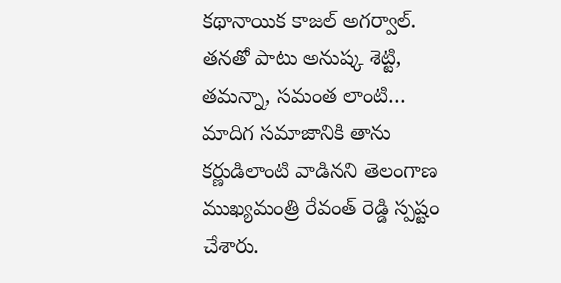కథానాయిక కాజల్ అగర్వాల్. తనతో పాటు అనుష్క శెట్టి, తమన్నా, సమంత లాంటి…
మాదిగ సమాజానికి తాను కర్ణుడిలాంటి వాడినని తెలంగాణ ముఖ్యమంత్రి రేవంత్ రెడ్డి స్పష్టం చేశారు.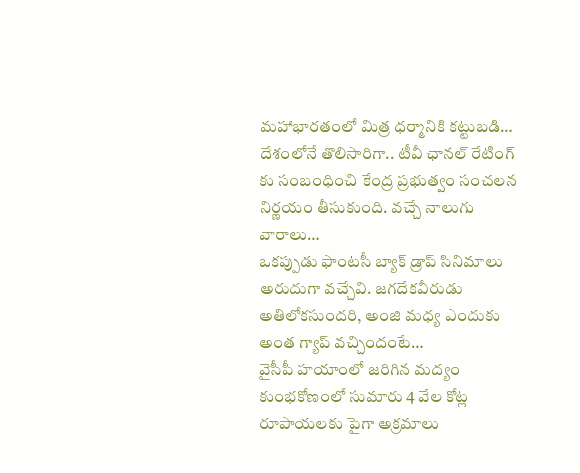మహాభారతంలో మిత్ర ధర్మానికి కట్టుబడి…
దేశంలోనే తొలిసారిగా.. టీవీ ఛానల్ రేటింగ్ కు సంబంధించి కేంద్ర ప్రభుత్వం సంచలన నిర్ణయం తీసుకుంది. వచ్చే నాలుగు వారాలు…
ఒకప్పుడు ఫాంటసీ బ్యాక్ డ్రాప్ సినిమాలు అరుదుగా వచ్చేవి. జగదేకవీరుడు అతిలోకసుందరి, అంజి మధ్య ఎందుకు అంత గ్యాప్ వచ్చిందంటే…
వైసీపీ హయాంలో జరిగిన మద్యం కుంభకోణంలో సుమారు 4 వేల కోట్ల రూపాయలకు పైగా అక్రమాలు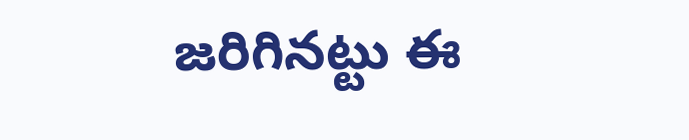జరిగినట్టు ఈ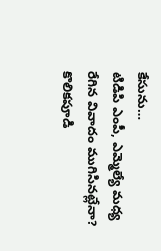కేసును…
టిడిపి ఎంపీ, ఎమ్మెల్యే మధ్య రేగిన వివాదం ముగిసినట్లేనా? కొలికపూడి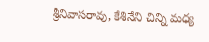శ్రీనివాసరావు, కేశినేని చిన్ని మధ్య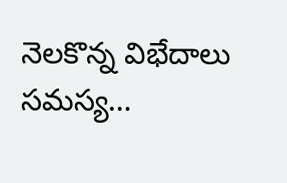నెలకొన్న విభేదాలు సమస్య…